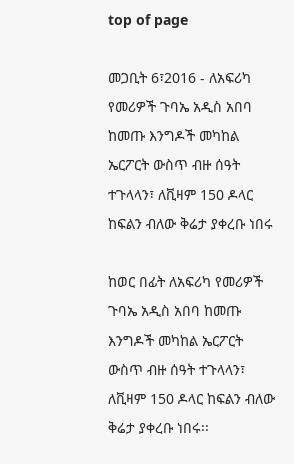top of page

መጋቢት 6፣2016 - ለአፍሪካ የመሪዎች ጉባኤ አዲስ አበባ ከመጡ እንግዶች መካከል ኤርፖርት ውስጥ ብዙ ሰዓት ተጉላላን፣ ለቪዛም 150 ዶላር ከፍልን ብለው ቅሬታ ያቀረቡ ነበሩ

ከወር በፊት ለአፍሪካ የመሪዎች ጉባኤ አዲስ አበባ ከመጡ እንግዶች መካከል ኤርፖርት ውስጥ ብዙ ሰዓት ተጉላላን፣ ለቪዛም 150 ዶላር ከፍልን ብለው ቅሬታ ያቀረቡ ነበሩ፡፡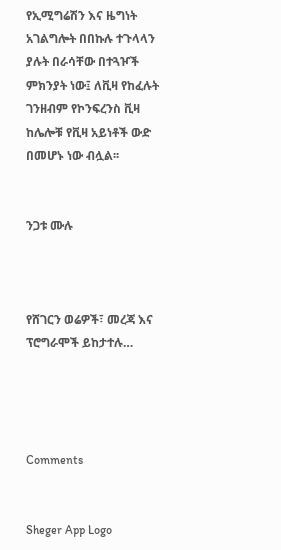የኢሚግሬሽን እና ዜግነት አገልግሎት በበኩሉ ተጉላላን ያሉት በራሳቸው በተጓዦች ምክንያት ነው፤ ለቪዛ የከፈሉት ገንዘብም የኮንፍረንስ ቪዛ ከሌሎቹ የቪዛ አይነቶች ውድ በመሆኑ ነው ብሏል፡፡


ንጋቱ ሙሉ



የሸገርን ወሬዎች፣ መረጃ እና ፕሮግራሞች ይከታተሉ…




Comments


Sheger App Logo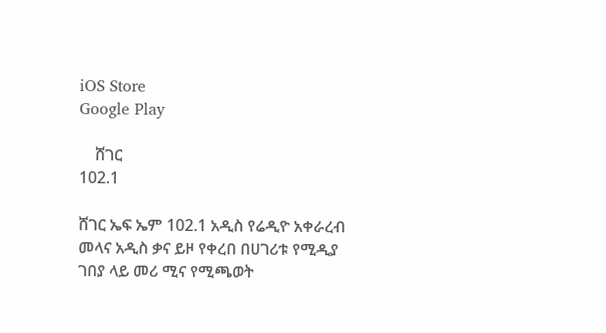iOS Store
Google Play

    ሸገር
102.1

ሸገር ኤፍ ኤም 102.1 አዲስ የሬዲዮ አቀራረብ መላና አዲስ ቃና ይዞ የቀረበ በሀገሪቱ የሚዲያ ገበያ ላይ መሪ ሚና የሚጫወት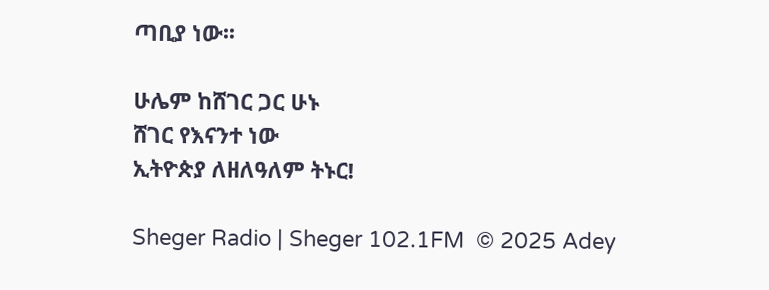ጣቢያ ነው፡፡

ሁሌም ከሸገር ጋር ሁኑ
ሸገር የእናንተ ነው
ኢትዮጵያ ለዘለዓለም ትኑር!

Sheger Radio | Sheger 102.1FM  © 2025 Adey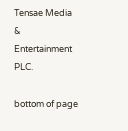Tensae Media & Entertainment PLC.

bottom of page